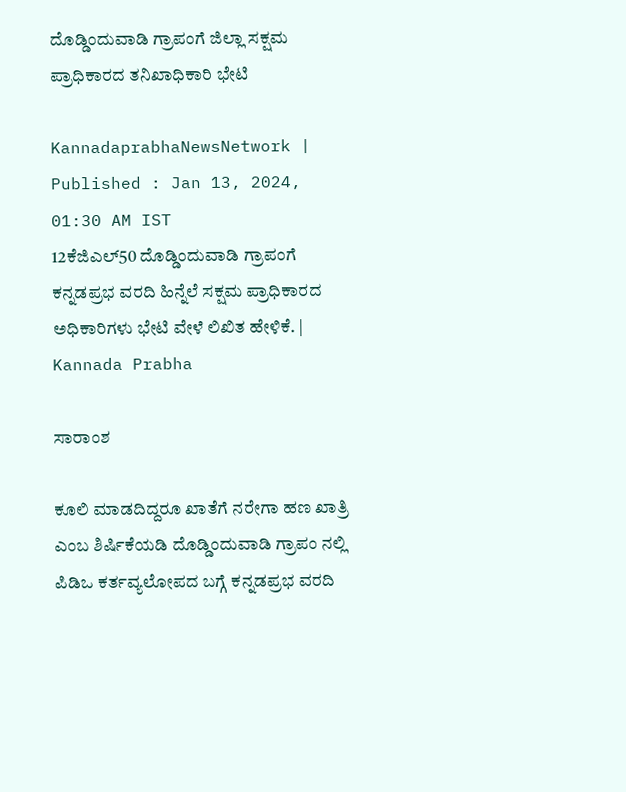ದೊಡ್ಡಿಂದುವಾಡಿ ಗ್ರಾಪಂಗೆ ಜಿಲ್ಲಾ ಸಕ್ಷಮ ಪ್ರಾಧಿಕಾರದ ತನಿಖಾಧಿಕಾರಿ ಭೇಟಿ

KannadaprabhaNewsNetwork |
Published : Jan 13, 2024, 01:30 AM IST
12ಕೆಜಿಎಲ್50 ದೊಡ್ಡಿಂದುವಾಡಿ ಗ್ರಾಪಂಗೆ  ಕನ್ನಡಪ್ರಭ ವರದಿ ಹಿನ್ನೆಲೆ ಸಕ್ಷಮ ಪ್ರಾಧಿಕಾರದ ಅಧಿಕಾರಿಗಳು ಭೇಟಿ ವೇಳೆ ಲಿಖಿತ ಹೇಳಿಕೆ. | Kannada Prabha

ಸಾರಾಂಶ

ಕೂಲಿ ಮಾಡದಿದ್ದರೂ ಖಾತೆಗೆ ನರೇಗಾ ಹಣ ಖಾತ್ರಿ ಎಂಬ ಶಿರ್ಷಿಕೆಯಡಿ ದೊಡ್ಡಿಂದುವಾಡಿ ಗ್ರಾಪಂ ನಲ್ಲಿ ಪಿಡಿಒ ಕರ್ತವ್ಯಲೋಪದ ಬಗ್ಗೆ ಕನ್ನಡಪ್ರಭ ವರದಿ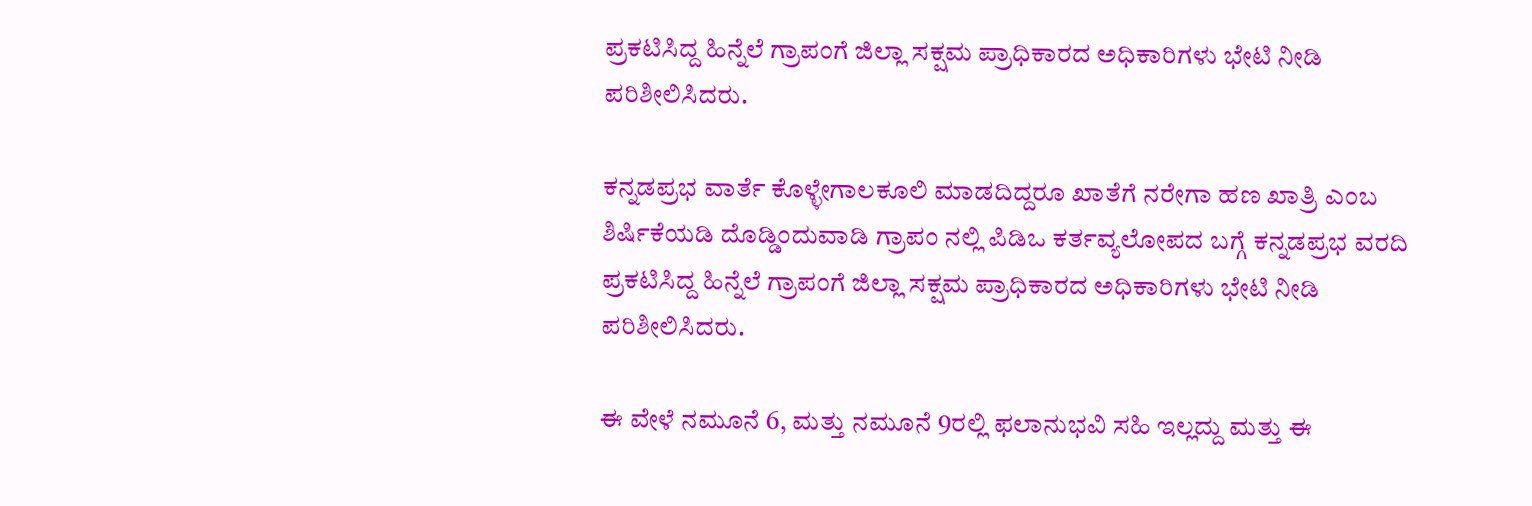ಪ್ರಕಟಿಸಿದ್ದ ಹಿನ್ನೆಲೆ ಗ್ರಾಪಂಗೆ ಜಿಲ್ಲಾ ಸಕ್ಷಮ ಪ್ರಾಧಿಕಾರದ ಅಧಿಕಾರಿಗಳು ಭೇಟಿ ನೀಡಿ ಪರಿಶೀಲಿಸಿದರು.

ಕನ್ನಡಪ್ರಭ ವಾರ್ತೆ ಕೊಳ್ಳೇಗಾಲಕೂಲಿ ಮಾಡದಿದ್ದರೂ ಖಾತೆಗೆ ನರೇಗಾ ಹಣ ಖಾತ್ರಿ ಎಂಬ ಶಿರ್ಷಿಕೆಯಡಿ ದೊಡ್ಡಿಂದುವಾಡಿ ಗ್ರಾಪಂ ನಲ್ಲಿ ಪಿಡಿಒ ಕರ್ತವ್ಯಲೋಪದ ಬಗ್ಗೆ ಕನ್ನಡಪ್ರಭ ವರದಿ ಪ್ರಕಟಿಸಿದ್ದ ಹಿನ್ನೆಲೆ ಗ್ರಾಪಂಗೆ ಜಿಲ್ಲಾ ಸಕ್ಷಮ ಪ್ರಾಧಿಕಾರದ ಅಧಿಕಾರಿಗಳು ಭೇಟಿ ನೀಡಿ ಪರಿಶೀಲಿಸಿದರು.

ಈ ವೇಳೆ ನಮೂನೆ 6, ಮತ್ತು ನಮೂನೆ 9ರಲ್ಲಿ ಫಲಾನುಭವಿ ಸಹಿ ಇಲ್ಲದ್ದು ಮತ್ತು ಈ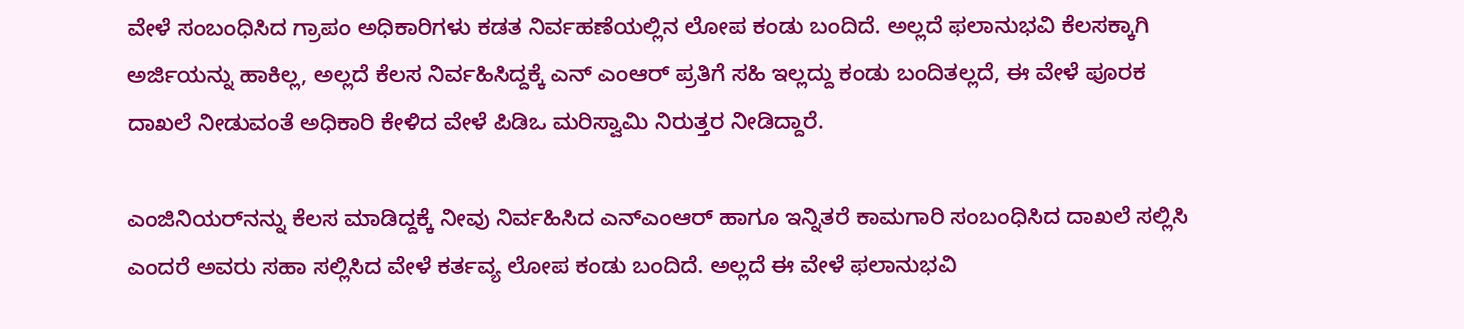ವೇಳೆ ಸಂಬಂಧಿಸಿದ ಗ್ರಾಪಂ ಅಧಿಕಾರಿಗಳು ಕಡತ ನಿರ್ವಹಣೆಯಲ್ಲಿನ ಲೋಪ ಕಂಡು ಬಂದಿದೆ. ಅಲ್ಲದೆ ಫಲಾನುಭವಿ ಕೆಲಸಕ್ಕಾಗಿ ಅರ್ಜಿಯನ್ನು ಹಾಕಿಲ್ಲ, ಅಲ್ಲದೆ ಕೆಲಸ ನಿರ್ವಹಿಸಿದ್ದಕ್ಕೆ ಎನ್ ಎಂಆರ್ ಪ್ರತಿಗೆ ಸಹಿ ಇಲ್ಲದ್ದು ಕಂಡು ಬಂದಿತಲ್ಲದೆ, ಈ ವೇಳೆ ಪೂರಕ ದಾಖಲೆ ನೀಡುವಂತೆ ಅಧಿಕಾರಿ ಕೇಳಿದ ವೇಳೆ ಪಿಡಿಒ ಮರಿಸ್ವಾಮಿ ನಿರುತ್ತರ ನೀಡಿದ್ದಾರೆ.

ಎಂಜಿನಿಯರ್‌ನನ್ನು ಕೆಲಸ ಮಾಡಿದ್ದಕ್ಕೆ ನೀವು ನಿರ್ವಹಿಸಿದ ಎನ್‌ಎಂಆರ್ ಹಾಗೂ ಇನ್ನಿತರೆ ಕಾಮಗಾರಿ ಸಂಬಂಧಿಸಿದ ದಾಖಲೆ ಸಲ್ಲಿಸಿ ಎಂದರೆ ಅವರು ಸಹಾ ಸಲ್ಲಿಸಿದ ವೇಳೆ ಕರ್ತವ್ಯ ಲೋಪ ಕಂಡು ಬಂದಿದೆ. ಅಲ್ಲದೆ ಈ ವೇಳೆ ಫಲಾನುಭವಿ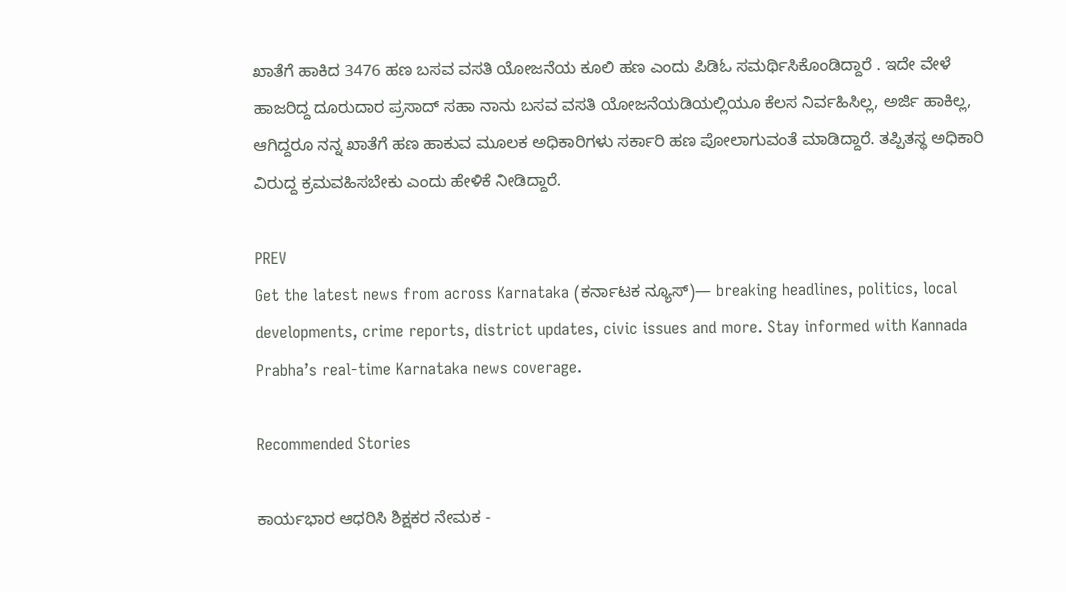ಖಾತೆಗೆ ಹಾಕಿದ 3476 ಹಣ ಬಸವ ವಸತಿ ಯೋಜನೆಯ ಕೂಲಿ ಹಣ ಎಂದು ಪಿಡಿಓ ಸಮರ್ಥಿಸಿಕೊಂಡಿದ್ದಾರೆ . ಇದೇ ವೇಳೆ ಹಾಜರಿದ್ದ ದೂರುದಾರ ಪ್ರಸಾದ್ ಸಹಾ ನಾನು ಬಸವ ವಸತಿ ಯೋಜನೆಯಡಿಯಲ್ಲಿಯೂ ಕೆಲಸ ನಿರ್ವಹಿಸಿಲ್ಲ, ಅರ್ಜಿ ಹಾಕಿಲ್ಲ, ಆಗಿದ್ದರೂ ನನ್ನ ಖಾತೆಗೆ ಹಣ ಹಾಕುವ ಮೂಲಕ ಅಧಿಕಾರಿಗಳು ಸರ್ಕಾರಿ ಹಣ ಪೋಲಾಗುವಂತೆ ಮಾಡಿದ್ದಾರೆ. ತಪ್ಪಿತಸ್ಥ ಅಧಿಕಾರಿ ವಿರುದ್ದ ಕ್ರಮವಹಿಸಬೇಕು ಎಂದು ಹೇಳಿಕೆ ನೀಡಿದ್ದಾರೆ.

PREV
Get the latest news from across Karnataka (ಕರ್ನಾಟಕ ನ್ಯೂಸ್)— breaking headlines, politics, local developments, crime reports, district updates, civic issues and more. Stay informed with Kannada Prabha’s real‑time Karnataka news coverage.

Recommended Stories

ಕಾರ್ಯಭಾರ ಆಧರಿಸಿ ಶಿಕ್ಷಕರ ನೇಮಕ -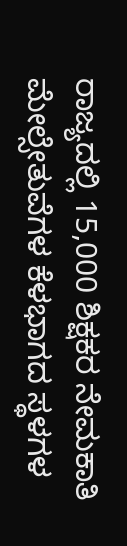ರಾಜ್ಯದಲ್ಲಿ 15,000 ಶಿಕ್ಷಕರ ನೇಮಕಾತಿ
ಮೇಲ್ಸೇತುವೆಗಳ ಕೆಳಭಾಗದ ಸ್ಥಳಗಳ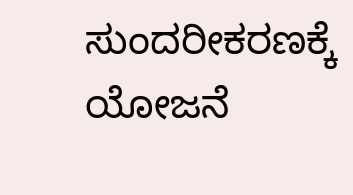ಸುಂದರೀಕರಣಕ್ಕೆ ಯೋಜನೆ